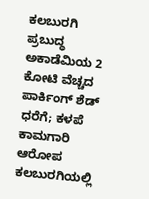ಕಲಬುರಗಿ ಪ್ರಬುದ್ಧ ಅಕಾಡೆಮಿಯ 2 ಕೋಟಿ ವೆಚ್ಚದ ಪಾರ್ಕಿಂಗ್ ಶೆಡ್ ಧರೆಗೆ; ಕಳಪೆ ಕಾಮಗಾರಿ ಆರೋಪ
ಕಲಬುರಗಿಯಲ್ಲಿ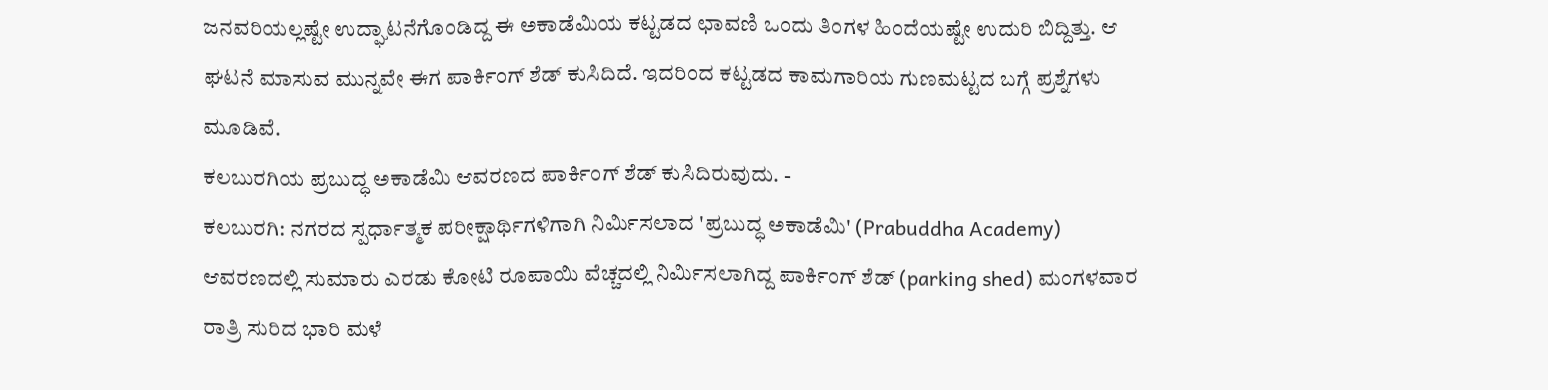ಜನವರಿಯಲ್ಲಷ್ಟೇ ಉದ್ಘಾಟನೆಗೊಂಡಿದ್ದ ಈ ಅಕಾಡೆಮಿಯ ಕಟ್ಟಡದ ಛಾವಣಿ ಒಂದು ತಿಂಗಳ ಹಿಂದೆಯಷ್ಟೇ ಉದುರಿ ಬಿದ್ದಿತ್ತು. ಆ ಘಟನೆ ಮಾಸುವ ಮುನ್ನವೇ ಈಗ ಪಾರ್ಕಿಂಗ್ ಶೆಡ್ ಕುಸಿದಿದೆ. ಇದರಿಂದ ಕಟ್ಟಡದ ಕಾಮಗಾರಿಯ ಗುಣಮಟ್ಟದ ಬಗ್ಗೆ ಪ್ರಶ್ನೆಗಳು ಮೂಡಿವೆ.
ಕಲಬುರಗಿಯ ಪ್ರಬುದ್ಧ ಅಕಾಡೆಮಿ ಆವರಣದ ಪಾರ್ಕಿಂಗ್ ಶೆಡ್ ಕುಸಿದಿರುವುದು. -
ಕಲಬುರಗಿ: ನಗರದ ಸ್ಪರ್ಧಾತ್ಮಕ ಪರೀಕ್ಷಾರ್ಥಿಗಳಿಗಾಗಿ ನಿರ್ಮಿಸಲಾದ 'ಪ್ರಬುದ್ಧ ಅಕಾಡೆಮಿ' (Prabuddha Academy) ಆವರಣದಲ್ಲಿ ಸುಮಾರು ಎರಡು ಕೋಟಿ ರೂಪಾಯಿ ವೆಚ್ಚದಲ್ಲಿ ನಿರ್ಮಿಸಲಾಗಿದ್ದ ಪಾರ್ಕಿಂಗ್ ಶೆಡ್ (parking shed) ಮಂಗಳವಾರ ರಾತ್ರಿ ಸುರಿದ ಭಾರಿ ಮಳೆ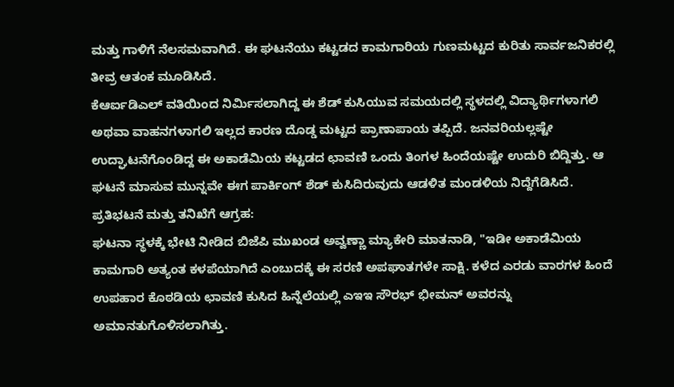ಮತ್ತು ಗಾಳಿಗೆ ನೆಲಸಮವಾಗಿದೆ. ಈ ಘಟನೆಯು ಕಟ್ಟಡದ ಕಾಮಗಾರಿಯ ಗುಣಮಟ್ಟದ ಕುರಿತು ಸಾರ್ವಜನಿಕರಲ್ಲಿ ತೀವ್ರ ಆತಂಕ ಮೂಡಿಸಿದೆ.
ಕೆಆರ್ಐಡಿಎಲ್ ವತಿಯಿಂದ ನಿರ್ಮಿಸಲಾಗಿದ್ದ ಈ ಶೆಡ್ ಕುಸಿಯುವ ಸಮಯದಲ್ಲಿ ಸ್ಥಳದಲ್ಲಿ ವಿದ್ಯಾರ್ಥಿಗಳಾಗಲಿ ಅಥವಾ ವಾಹನಗಳಾಗಲಿ ಇಲ್ಲದ ಕಾರಣ ದೊಡ್ಡ ಮಟ್ಟದ ಪ್ರಾಣಾಪಾಯ ತಪ್ಪಿದೆ. ಜನವರಿಯಲ್ಲಷ್ಟೇ ಉದ್ಘಾಟನೆಗೊಂಡಿದ್ದ ಈ ಅಕಾಡೆಮಿಯ ಕಟ್ಟಡದ ಛಾವಣಿ ಒಂದು ತಿಂಗಳ ಹಿಂದೆಯಷ್ಟೇ ಉದುರಿ ಬಿದ್ದಿತ್ತು. ಆ ಘಟನೆ ಮಾಸುವ ಮುನ್ನವೇ ಈಗ ಪಾರ್ಕಿಂಗ್ ಶೆಡ್ ಕುಸಿದಿರುವುದು ಆಡಳಿತ ಮಂಡಳಿಯ ನಿದ್ದೆಗೆಡಿಸಿದೆ.
ಪ್ರತಿಭಟನೆ ಮತ್ತು ತನಿಖೆಗೆ ಆಗ್ರಹ:
ಘಟನಾ ಸ್ಥಳಕ್ಕೆ ಭೇಟಿ ನೀಡಿದ ಬಿಜೆಪಿ ಮುಖಂಡ ಅವ್ವಣ್ಣಾ ಮ್ಯಾಕೇರಿ ಮಾತನಾಡಿ, "ಇಡೀ ಅಕಾಡೆಮಿಯ ಕಾಮಗಾರಿ ಅತ್ಯಂತ ಕಳಪೆಯಾಗಿದೆ ಎಂಬುದಕ್ಕೆ ಈ ಸರಣಿ ಅಪಘಾತಗಳೇ ಸಾಕ್ಷಿ. ಕಳೆದ ಎರಡು ವಾರಗಳ ಹಿಂದೆ ಉಪಹಾರ ಕೊಠಡಿಯ ಛಾವಣಿ ಕುಸಿದ ಹಿನ್ನೆಲೆಯಲ್ಲಿ ಎಇಇ ಸೌರಭ್ ಭೀಮನ್ ಅವರನ್ನು ಅಮಾನತುಗೊಳಿಸಲಾಗಿತ್ತು.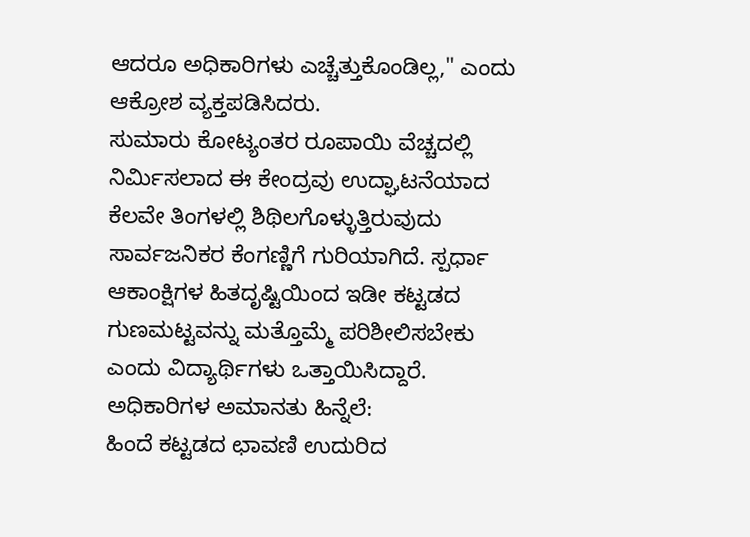ಆದರೂ ಅಧಿಕಾರಿಗಳು ಎಚ್ಚೆತ್ತುಕೊಂಡಿಲ್ಲ," ಎಂದು ಆಕ್ರೋಶ ವ್ಯಕ್ತಪಡಿಸಿದರು.
ಸುಮಾರು ಕೋಟ್ಯಂತರ ರೂಪಾಯಿ ವೆಚ್ಚದಲ್ಲಿ ನಿರ್ಮಿಸಲಾದ ಈ ಕೇಂದ್ರವು ಉದ್ಘಾಟನೆಯಾದ ಕೆಲವೇ ತಿಂಗಳಲ್ಲಿ ಶಿಥಿಲಗೊಳ್ಳುತ್ತಿರುವುದು ಸಾರ್ವಜನಿಕರ ಕೆಂಗಣ್ಣಿಗೆ ಗುರಿಯಾಗಿದೆ. ಸ್ಪರ್ಧಾ ಆಕಾಂಕ್ಷಿಗಳ ಹಿತದೃಷ್ಟಿಯಿಂದ ಇಡೀ ಕಟ್ಟಡದ ಗುಣಮಟ್ಟವನ್ನು ಮತ್ತೊಮ್ಮೆ ಪರಿಶೀಲಿಸಬೇಕು ಎಂದು ವಿದ್ಯಾರ್ಥಿಗಳು ಒತ್ತಾಯಿಸಿದ್ದಾರೆ.
ಅಧಿಕಾರಿಗಳ ಅಮಾನತು ಹಿನ್ನೆಲೆ:
ಹಿಂದೆ ಕಟ್ಟಡದ ಛಾವಣಿ ಉದುರಿದ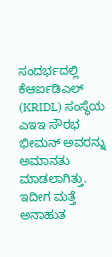ಸಂದರ್ಭದಲ್ಲಿ ಕೆಆರ್ಐಡಿಎಲ್ (KRIDL) ಸಂಸ್ಥೆಯ ಎಇಇ ಸೌರಭ ಭೀಮನ್ ಅವರನ್ನು ಅಮಾನತು ಮಾಡಲಾಗಿತ್ತು. ಇದೀಗ ಮತ್ತೆ ಅನಾಹುತ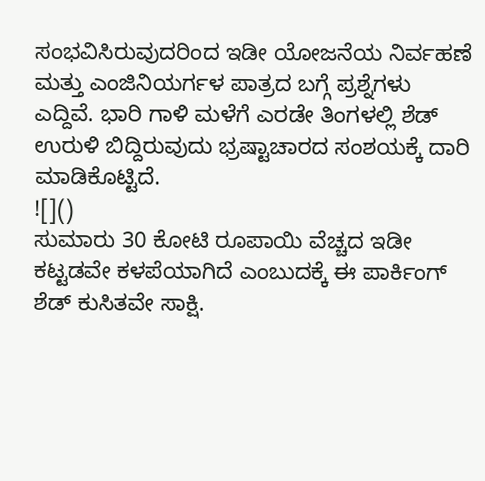ಸಂಭವಿಸಿರುವುದರಿಂದ ಇಡೀ ಯೋಜನೆಯ ನಿರ್ವಹಣೆ ಮತ್ತು ಎಂಜಿನಿಯರ್ಗಳ ಪಾತ್ರದ ಬಗ್ಗೆ ಪ್ರಶ್ನೆಗಳು ಎದ್ದಿವೆ. ಭಾರಿ ಗಾಳಿ ಮಳೆಗೆ ಎರಡೇ ತಿಂಗಳಲ್ಲಿ ಶೆಡ್ ಉರುಳಿ ಬಿದ್ದಿರುವುದು ಭ್ರಷ್ಟಾಚಾರದ ಸಂಶಯಕ್ಕೆ ದಾರಿ ಮಾಡಿಕೊಟ್ಟಿದೆ.
![]()
ಸುಮಾರು 30 ಕೋಟಿ ರೂಪಾಯಿ ವೆಚ್ಚದ ಇಡೀ ಕಟ್ಟಡವೇ ಕಳಪೆಯಾಗಿದೆ ಎಂಬುದಕ್ಕೆ ಈ ಪಾರ್ಕಿಂಗ್ ಶೆಡ್ ಕುಸಿತವೇ ಸಾಕ್ಷಿ.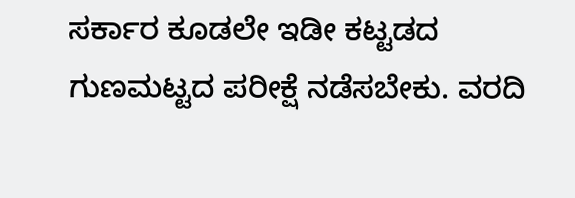ಸರ್ಕಾರ ಕೂಡಲೇ ಇಡೀ ಕಟ್ಟಡದ ಗುಣಮಟ್ಟದ ಪರೀಕ್ಷೆ ನಡೆಸಬೇಕು. ವರದಿ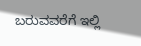ಬರುವವರೆಗೆ ಇಲ್ಲಿ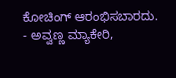ಕೋಚಿಂಗ್ ಆರಂಭಿಸಬಾರದು.
- ಅವ್ವಣ್ಣ ಮ್ಯಾಕೇರಿ,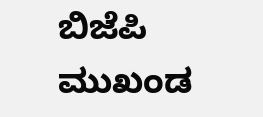ಬಿಜೆಪಿ ಮುಖಂಡ